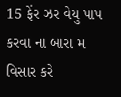15 ફેંર ઝર વેયુ પાપ કરવા ના બારા મ વિસાર કરે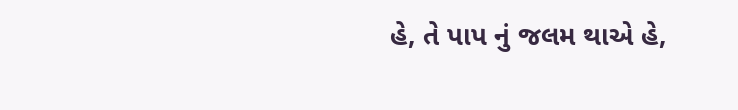હે, તે પાપ નું જલમ થાએ હે,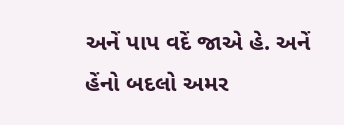અનેં પાપ વદેં જાએ હે. અનેં હેંનો બદલો અમર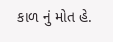કાળ નું મોત હે.